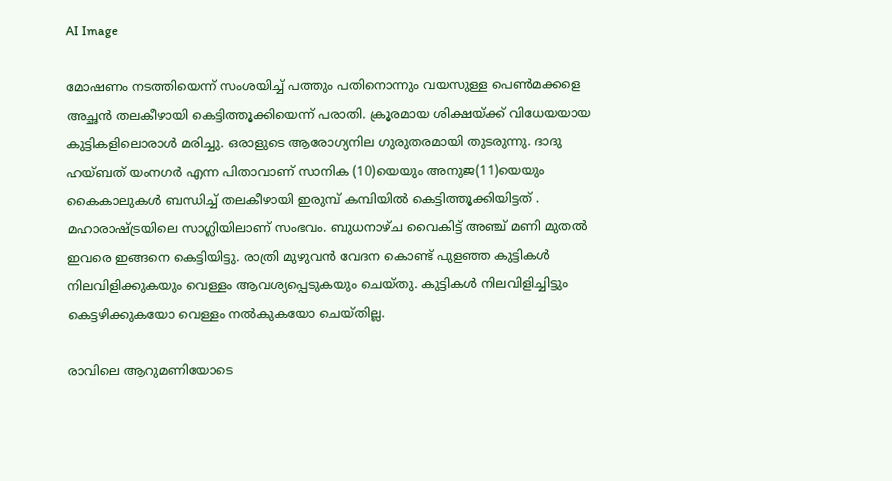AI Image

മോഷണം നടത്തിയെന്ന് സംശയിച്ച് പത്തും പതിനൊന്നും വയസുള്ള പെണ്‍മക്കളെ അച്ഛന്‍ തലകീഴായി കെട്ടിത്തൂക്കിയെന്ന് പരാതി. ക്രൂരമായ ശിക്ഷയ്ക്ക് വിധേയയായ കുട്ടികളിലൊരാള്‍ മരിച്ചു. ഒരാളുടെ ആരോഗ്യനില ഗുരുതരമായി തുടരുന്നു. ദാദു ഹയ്ബത് യംനഗര്‍ എന്ന പിതാവാണ് സാനിക (10)യെയും അനുജ(11)യെയും കൈകാലുകള്‍ ബന്ധിച്ച് തലകീഴായി ഇരുമ്പ് കമ്പിയില്‍ കെട്ടിത്തൂക്കിയിട്ടത് . മഹാരാഷ്ട്രയിലെ സാഗ്ലിയിലാണ് സംഭവം. ബുധനാഴ്ച വൈകിട്ട് അഞ്ച് മണി മുതല്‍ ഇവരെ ഇങ്ങനെ കെട്ടിയിട്ടു. രാത്രി മുഴുവന്‍ വേദന കൊണ്ട് പുളഞ്ഞ കുട്ടികള്‍ നിലവിളിക്കുകയും വെള്ളം ആവശ്യപ്പെടുകയും ചെയ്തു. കുട്ടികള്‍ നിലവിളിച്ചിട്ടും കെട്ടഴിക്കുകയോ വെള്ളം നല്‍കുകയോ ചെയ്തില്ല.

രാവിലെ ആറുമണിയോടെ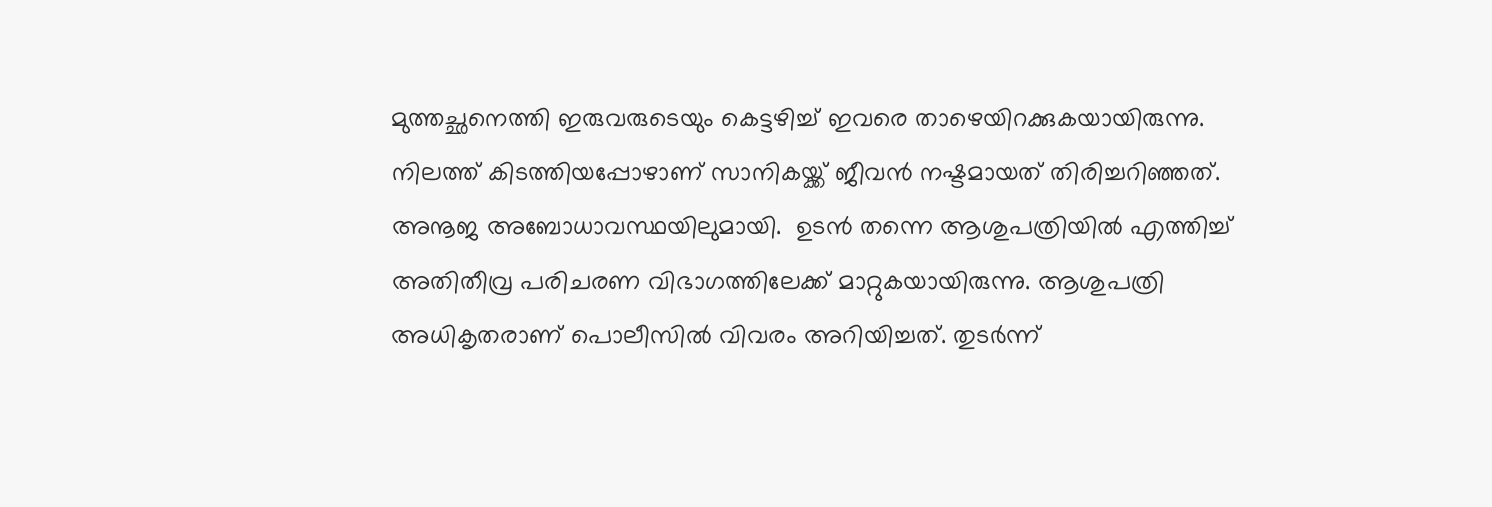മുത്തച്ഛനെത്തി ഇരുവരുടെയും കെട്ടഴിച്ച് ഇവരെ താഴെയിറക്കുകയായിരുന്നു. നിലത്ത് കിടത്തിയപ്പോഴാണ് സാനികയ്ക്ക് ജീവന്‍ നഷ്ടമായത് തിരിച്ചറിഞ്ഞത്. അനൂജ അബോധാവസ്ഥയിലുമായി.  ഉടന്‍ തന്നെ ആശുപത്രിയില്‍ എത്തിച്ച് അതിതീവ്ര പരിചരണ വിഭാഗത്തിലേക്ക് മാറ്റുകയായിരുന്നു. ആശുപത്രി അധികൃതരാണ് പൊലീസില്‍ വിവരം അറിയിച്ചത്. തുടര്‍ന്ന്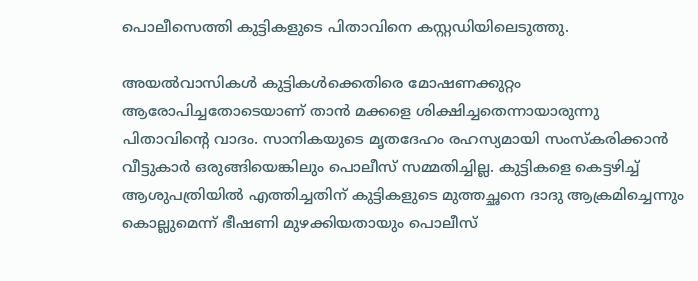പൊലീസെത്തി കുട്ടികളുടെ പിതാവിനെ കസ്റ്റഡിയിലെടുത്തു.

അയല്‍വാസികള്‍ കുട്ടികള്‍ക്കെതിരെ മോഷണക്കുറ്റം ആരോപിച്ചതോടെയാണ് താന്‍ മക്കളെ ശിക്ഷിച്ചതെന്നായാരുന്നു പിതാവിന്‍റെ വാദം. സാനികയുടെ മൃതദേഹം രഹസ്യമായി സംസ്കരിക്കാന്‍ വീട്ടുകാര്‍ ഒരുങ്ങിയെങ്കിലും പൊലീസ് സമ്മതിച്ചില്ല. കുട്ടികളെ കെട്ടഴിച്ച് ആശുപത്രിയില്‍ എത്തിച്ചതിന് കുട്ടികളുടെ മുത്തച്ഛനെ ദാദു ആക്രമിച്ചെന്നും കൊല്ലുമെന്ന് ഭീഷണി മുഴക്കിയതായും പൊലീസ്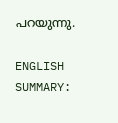പറയുന്നു.

ENGLISH SUMMARY: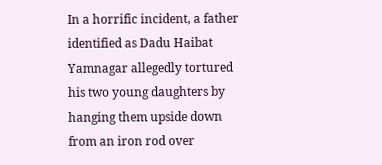In a horrific incident, a father identified as Dadu Haibat Yamnagar allegedly tortured his two young daughters by hanging them upside down from an iron rod over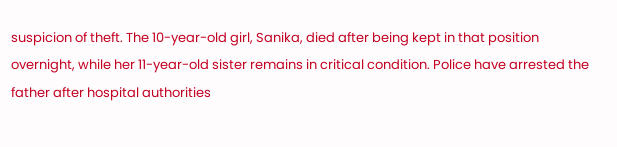suspicion of theft. The 10-year-old girl, Sanika, died after being kept in that position overnight, while her 11-year-old sister remains in critical condition. Police have arrested the father after hospital authorities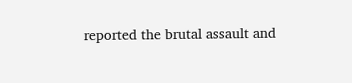reported the brutal assault and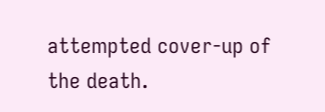attempted cover-up of the death.